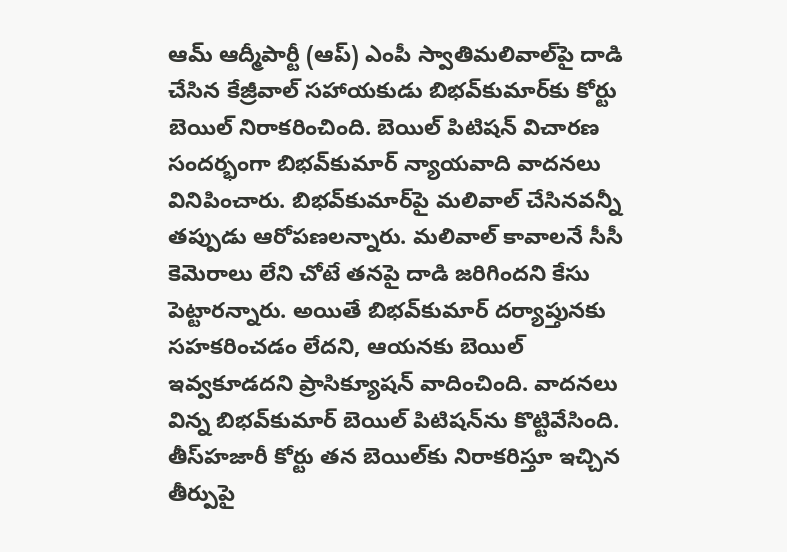ఆమ్‌ ఆద్మీపార్టీ (ఆప్‌) ఎంపీ స్వాతిమలివాల్‌పై దాడి చేసిన కేజ్రీవాల్‌ సహాయకుడు బిభవ్‌కుమార్‌కు కోర్టు బెయిల్‌ నిరాకరించింది. బెయిల్‌ పిటిషన్‌ విచారణ సందర్భంగా బిభవ్‌కుమార్‌ న్యాయవాది వాదనలు వినిపించారు. బిభవ్‌కుమార్‌పై మలివాల్‌ చేసినవన్నీ తప్పుడు ఆరోపణలన్నారు. మలివాల్‌ కావాలనే సీసీ కెమెరాలు లేని చోటే తనపై దాడి జరిగిందని కేసు పెట్టారన్నారు. అయితే బిభవ్‌కుమార్‌ దర్యాప్తునకు సహకరించడం లేదని, ఆయనకు బెయిల్‌ ఇవ్వకూడదని ప్రాసిక్యూషన్‌ వాదించింది. వాదనలు విన్న బిభవ్‌కుమార్‌ బెయిల్‌ పిటిషన్‌ను కొట్టివేసింది. తీస్‌హజారీ కోర్టు తన బెయిల్‌కు నిరాకరిస్తూ ఇచ్చిన తీర్పుపై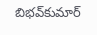బిభవ్‌కుమార్‌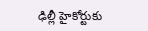ఢిల్లీ హైకోర్టుకు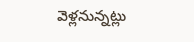వెళ్లనున్నట్లు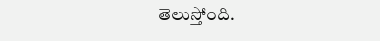తెలుస్తోంది.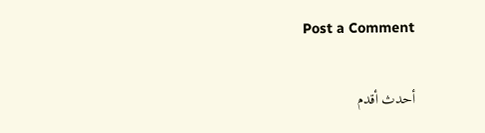Post a Comment

أحدث أقدم